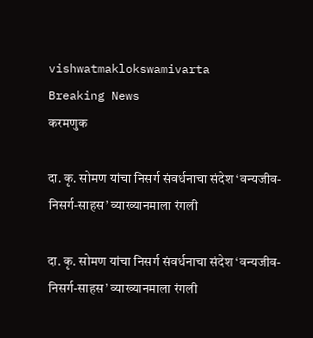vishwatmaklokswamivarta
Breaking News
करमणुक

दा. कृ. सोमण यांचा निसर्ग संवर्धनाचा संदेश ‘वन्यजीव-निसर्ग-साहस’ व्याख्यानमाला रंगली

दा. कृ. सोमण यांचा निसर्ग संवर्धनाचा संदेश ‘वन्यजीव-निसर्ग-साहस’ व्याख्यानमाला रंगली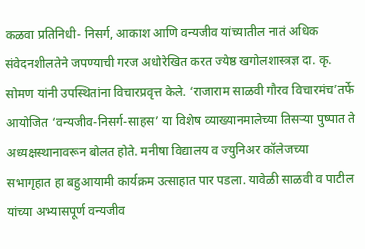कळवा प्रतिनिधी- निसर्ग, आकाश आणि वन्यजीव यांच्यातील नातं अधिक संवेदनशीलतेने जपण्याची गरज अधोरेखित करत ज्येष्ठ खगोलशास्त्रज्ञ दा. कृ. सोमण यांनी उपस्थितांना विचारप्रवृत्त केले. ‘राजाराम साळवी गौरव विचारमंच’तर्फे आयोजित ‘वन्यजीव-निसर्ग-साहस’ या विशेष व्याख्यानमालेच्या तिसऱ्या पुष्पात ते अध्यक्षस्थानावरून बोलत होते. मनीषा विद्यालय व ज्युनिअर कॉलेजच्या सभागृहात हा बहुआयामी कार्यक्रम उत्साहात पार पडला. यावेळी साळवी व पाटील यांच्या अभ्यासपूर्ण वन्यजीव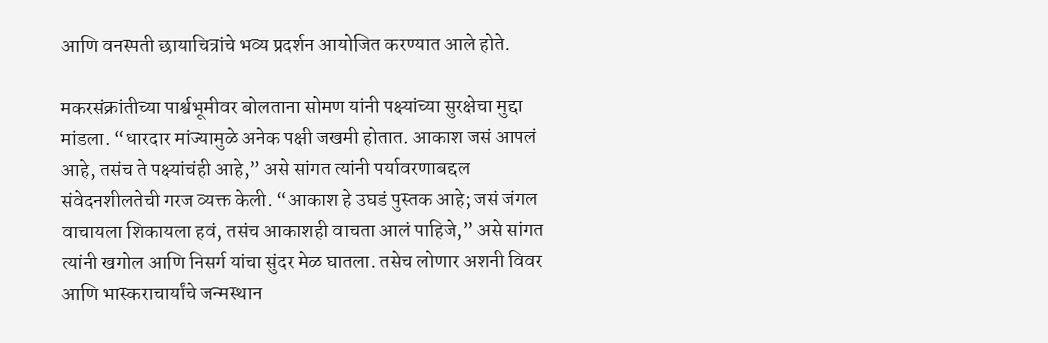आणि वनस्पती छायाचित्रांचे भव्य प्रदर्शन आयोजित करण्यात आले होते.

मकरसंक्रांतीच्या पार्श्वभूमीवर बोलताना सोमण यांनी पक्ष्यांच्या सुरक्षेचा मुद्दा मांडला. “धारदार मांज्यामुळे अनेक पक्षी जखमी होतात. आकाश जसं आपलं आहे, तसंच ते पक्ष्यांचंही आहे,” असे सांगत त्यांनी पर्यावरणाबद्दल संवेदनशीलतेची गरज व्यक्त केली. “आकाश हे उघडं पुस्तक आहे; जसं जंगल वाचायला शिकायला हवं, तसंच आकाशही वाचता आलं पाहिजे,” असे सांगत त्यांनी खगोल आणि निसर्ग यांचा सुंदर मेळ घातला. तसेच लोणार अशनी विवर आणि भास्कराचार्यांचे जन्मस्थान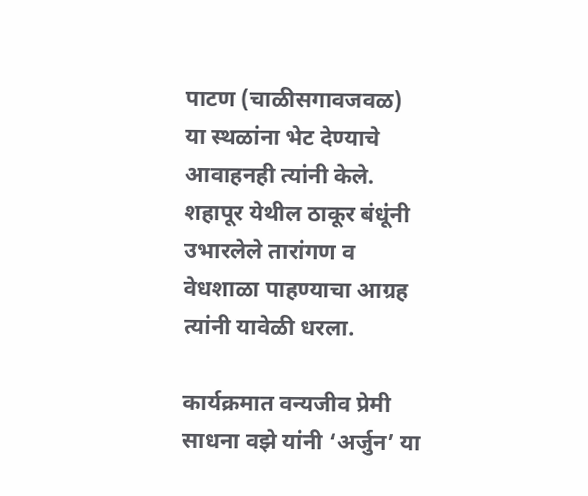पाटण (चाळीसगावजवळ) या स्थळांना भेट देण्याचे आवाहनही त्यांनी केले. शहापूर येथील ठाकूर बंधूंनी उभारलेले तारांगण व वेधशाळा पाहण्याचा आग्रह त्यांनी यावेळी धरला.

कार्यक्रमात वन्यजीव प्रेमी साधना वझे यांनी ‘अर्जुन’ या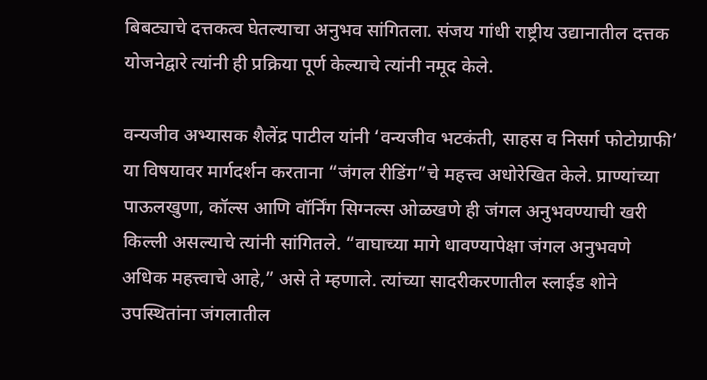बिबट्याचे दत्तकत्व घेतल्याचा अनुभव सांगितला. संजय गांधी राष्ट्रीय उद्यानातील दत्तक योजनेद्वारे त्यांनी ही प्रक्रिया पूर्ण केल्याचे त्यांनी नमूद केले.

वन्यजीव अभ्यासक शैलेंद्र पाटील यांनी ‘वन्यजीव भटकंती, साहस व निसर्ग फोटोग्राफी’ या विषयावर मार्गदर्शन करताना “जंगल रीडिंग”चे महत्त्व अधोरेखित केले. प्राण्यांच्या पाऊलखुणा, कॉल्स आणि वॉर्निंग सिग्नल्स ओळखणे ही जंगल अनुभवण्याची खरी किल्ली असल्याचे त्यांनी सांगितले. “वाघाच्या मागे धावण्यापेक्षा जंगल अनुभवणे अधिक महत्त्वाचे आहे,” असे ते म्हणाले. त्यांच्या सादरीकरणातील स्लाईड शोने उपस्थितांना जंगलातील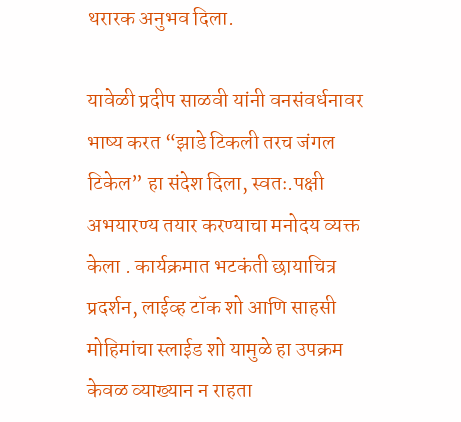थरारक अनुभव दिला.

यावेळी प्रदीप साळवी यांनी वनसंवर्धनावर भाष्य करत “झाडे टिकली तरच जंगल टिकेल” हा संदेश दिला, स्वतः.पक्षी अभयारण्य तयार करण्याचा मनोदय व्यक्त केला . कार्यक्रमात भटकंती छायाचित्र प्रदर्शन, लाईव्ह टॉक शो आणि साहसी मोहिमांचा स्लाईड शो यामुळे हा उपक्रम केवळ व्याख्यान न राहता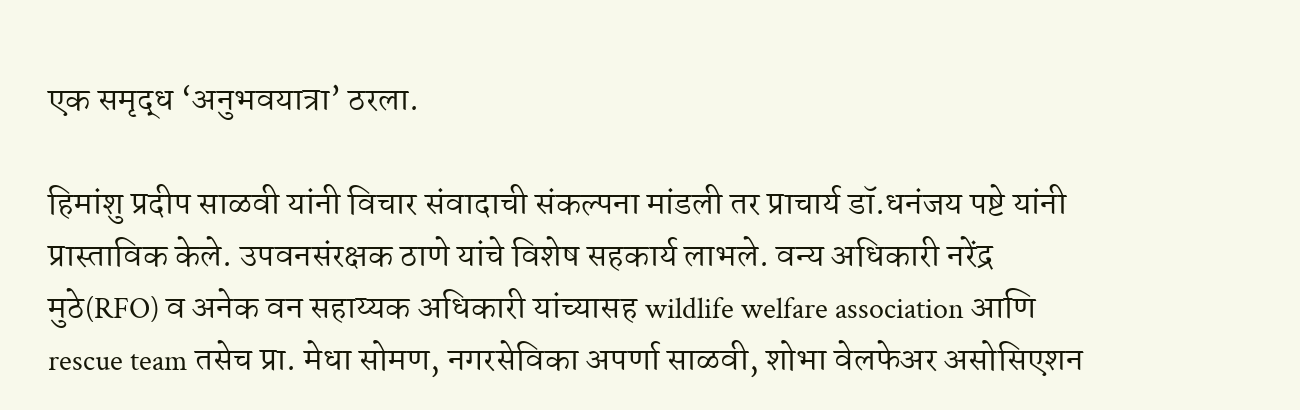एक समृद्ध ‘अनुभवयात्रा’ ठरला.

हिमांशु प्रदीप साळवी यांनी विचार संवादाची संकल्पना मांडली तर प्राचार्य डॉ.धनंजय पष्टे यांनी प्रास्ताविक केले. उपवनसंरक्षक ठाणे यांचे विशेष सहकार्य लाभले. वन्य अधिकारी नरेंद्र मुठे(RFO) व अनेक वन सहाय्यक अधिकारी यांच्यासह wildlife welfare association आणि rescue team तसेच प्रा. मेधा सोमण, नगरसेविका अपर्णा साळवी, शोभा वेलफेअर असोसिएशन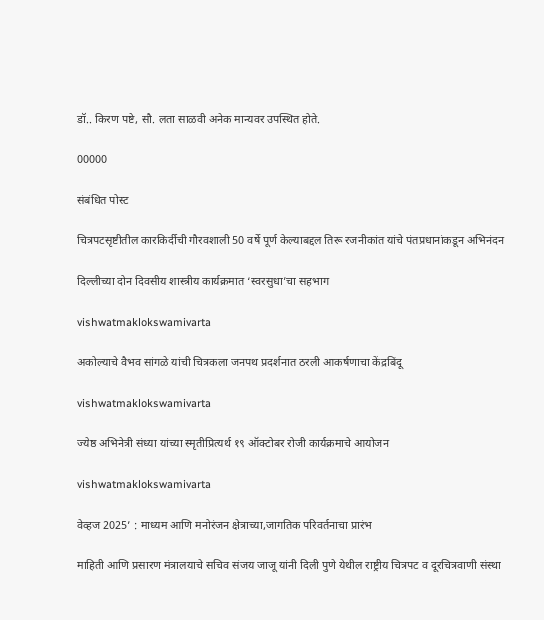डॉ.. किरण पष्टे, सौ. लता साळवी अनेक मान्यवर उपस्थित होते.

00000

संबंधित पोस्ट

चित्रपटसृष्टीतील कारकि‍र्दीची गौरवशाली 50 वर्षे पूर्ण केल्याबद्दल तिरू रजनीकांत यांचे पंतप्रधानांकडून अभिनंदन

दिल्लीच्या दोन दिवसीय शास्त्रीय कार्यक्रमात ‘स्वरसुधा’चा सहभाग

vishwatmaklokswamivarta

अकोल्याचे वैभव सांगळे यांची चित्रकला जनपथ प्रदर्शनात ठरली आकर्षणाचा केंद्रबिंदू

vishwatmaklokswamivarta

ज्येष्ठ अभिनेत्री संध्या यांच्या स्मृतीप्रित्यर्थ १९ ऑक्टोबर रोजी कार्यक्रमाचे आयोजन

vishwatmaklokswamivarta

वेव्हज 2025’ : माध्यम आणि मनोरंजन क्षेत्राच्या,जागतिक परिवर्तनाचा प्रारंभ

माहिती आणि प्रसारण मंत्रालयाचे सचिव संजय जाजू यांनी दिली पुणे येथील राष्ट्रीय चित्रपट व दूरचित्रवाणी संस्था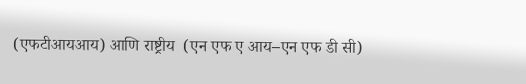(एफटीआयआय) आणि राष्ट्रीय  (एन एफ ए आय–एन एफ डी सी)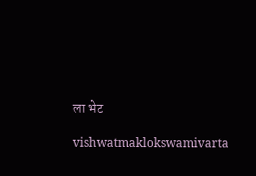ला भेट

vishwatmaklokswamivarta